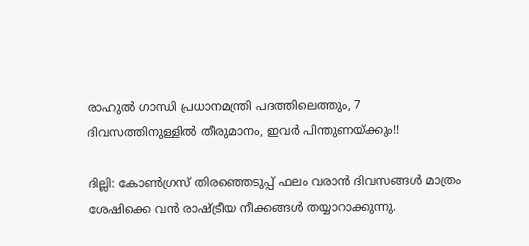രാഹുല്‍ ഗാന്ധി പ്രധാനമന്ത്രി പദത്തിലെത്തും, 7 ദിവസത്തിനുള്ളില്‍ തീരുമാനം, ഇവര്‍ പിന്തുണയ്ക്കും!!

ദില്ലി: കോണ്‍ഗ്രസ് തിരഞ്ഞെടുപ്പ് ഫലം വരാന്‍ ദിവസങ്ങള്‍ മാത്രം ശേഷിക്കെ വന്‍ രാഷ്ട്രീയ നീക്കങ്ങള്‍ തയ്യാറാക്കുന്നു.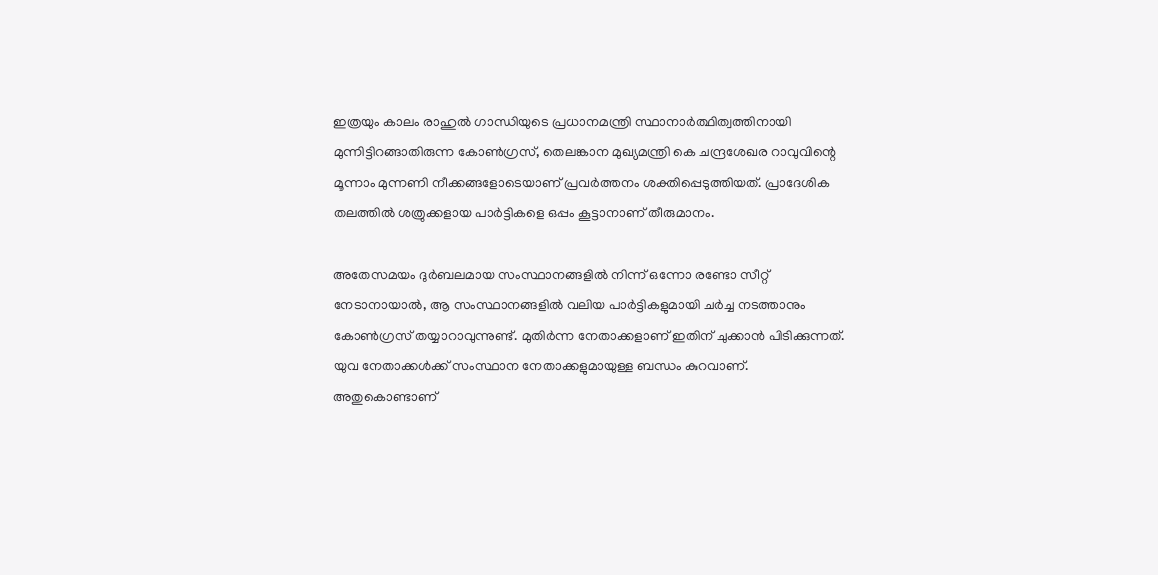ഇത്രയും കാലം രാഹുല്‍ ഗാന്ധിയുടെ പ്രധാനമന്ത്രി സ്ഥാനാര്‍ത്ഥിത്വത്തിനായി മുന്നിട്ടിറങ്ങാതിരുന്ന കോണ്‍ഗ്രസ്, തെലങ്കാന മുഖ്യമന്ത്രി കെ ചന്ദ്രശേഖര റാവുവിന്റെ മൂന്നാം മുന്നണി നീക്കങ്ങളോടെയാണ് പ്രവര്‍ത്തനം ശക്തിപ്പെടുത്തിയത്. പ്രാദേശിക തലത്തില്‍ ശത്രുക്കളായ പാര്‍ട്ടികളെ ഒപ്പം കൂട്ടാനാണ് തീരുമാനം.

അതേസമയം ദുര്‍ബലമായ സംസ്ഥാനങ്ങളില്‍ നിന്ന് ഒന്നോ രണ്ടോ സീറ്റ് നേടാനായാല്‍, ആ സംസ്ഥാനങ്ങളില്‍ വലിയ പാര്‍ട്ടികളുമായി ചര്‍ച്ച നടത്താനും കോണ്‍ഗ്രസ് തയ്യാറാവുന്നുണ്ട്. മുതിര്‍ന്ന നേതാക്കളാണ് ഇതിന് ചുക്കാന്‍ പിടിക്കുന്നത്. യുവ നേതാക്കള്‍ക്ക് സംസ്ഥാന നേതാക്കളുമായുള്ള ബന്ധം കുറവാണ്. അതുകൊണ്ടാണ്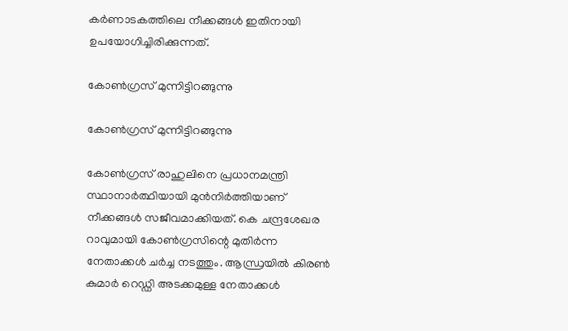കര്‍ണാടകത്തിലെ നീക്കങ്ങള്‍ ഇതിനായി ഉപയോഗിച്ചിരിക്കുന്നത്.

കോണ്‍ഗ്രസ് മുന്നിട്ടിറങ്ങുന്നു

കോണ്‍ഗ്രസ് മുന്നിട്ടിറങ്ങുന്നു

കോണ്‍ഗ്രസ് രാഹുലിനെ പ്രധാനമന്ത്രി സ്ഥാനാര്‍ത്ഥിയായി മുന്‍നിര്‍ത്തിയാണ് നീക്കങ്ങള്‍ സജീവമാക്കിയത്. കെ ചന്ദ്രശേഖര റാവുമായി കോണ്‍ഗ്രസിന്റെ മുതിര്‍ന്ന നേതാക്കള്‍ ചര്‍ച്ച നടത്തും. ആന്ധ്രയില്‍ കിരണ്‍ കുമാര്‍ റെഡ്ഡി അടക്കമുള്ള നേതാക്കള്‍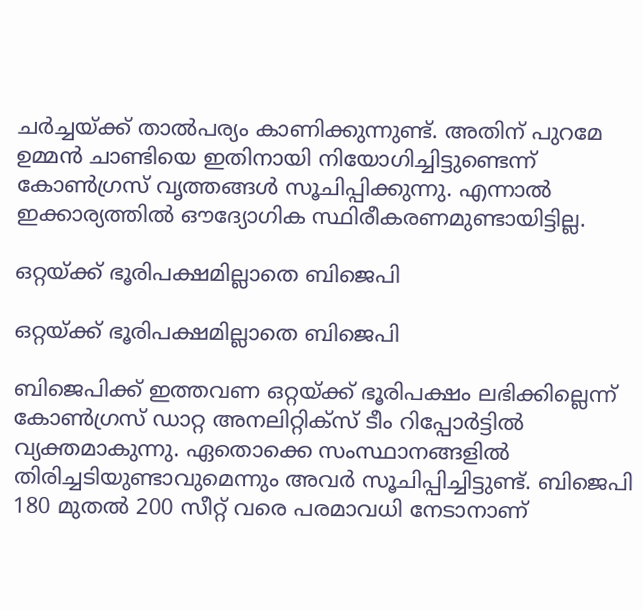ചര്‍ച്ചയ്ക്ക് താല്‍പര്യം കാണിക്കുന്നുണ്ട്. അതിന് പുറമേ ഉമ്മന്‍ ചാണ്ടിയെ ഇതിനായി നിയോഗിച്ചിട്ടുണ്ടെന്ന് കോണ്‍ഗ്രസ് വൃത്തങ്ങള്‍ സൂചിപ്പിക്കുന്നു. എന്നാല്‍ ഇക്കാര്യത്തില്‍ ഔദ്യോഗിക സ്ഥിരീകരണമുണ്ടായിട്ടില്ല.

ഒറ്റയ്ക്ക് ഭൂരിപക്ഷമില്ലാതെ ബിജെപി

ഒറ്റയ്ക്ക് ഭൂരിപക്ഷമില്ലാതെ ബിജെപി

ബിജെപിക്ക് ഇത്തവണ ഒറ്റയ്ക്ക് ഭൂരിപക്ഷം ലഭിക്കില്ലെന്ന് കോണ്‍ഗ്രസ് ഡാറ്റ അനലിറ്റിക്‌സ് ടീം റിപ്പോര്‍ട്ടില്‍ വ്യക്തമാകുന്നു. ഏതൊക്കെ സംസ്ഥാനങ്ങളില്‍ തിരിച്ചടിയുണ്ടാവുമെന്നും അവര്‍ സൂചിപ്പിച്ചിട്ടുണ്ട്. ബിജെപി 180 മുതല്‍ 200 സീറ്റ് വരെ പരമാവധി നേടാനാണ്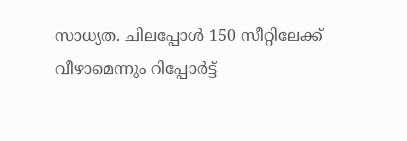സാധ്യത. ചിലപ്പോള്‍ 150 സീറ്റിലേക്ക് വീഴാമെന്നും റിപ്പോര്‍ട്ട്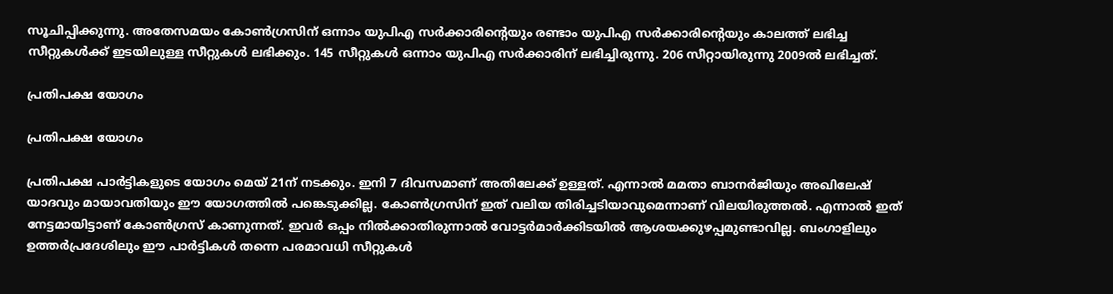സൂചിപ്പിക്കുന്നു. അതേസമയം കോണ്‍ഗ്രസിന് ഒന്നാം യുപിഎ സര്‍ക്കാരിന്റെയും രണ്ടാം യുപിഎ സര്‍ക്കാരിന്റെയും കാലത്ത് ലഭിച്ച സീറ്റുകള്‍ക്ക് ഇടയിലുള്ള സീറ്റുകള്‍ ലഭിക്കും. 145 സീറ്റുകള്‍ ഒന്നാം യുപിഎ സര്‍ക്കാരിന് ലഭിച്ചിരുന്നു. 206 സീറ്റായിരുന്നു 2009ല്‍ ലഭിച്ചത്.

പ്രതിപക്ഷ യോഗം

പ്രതിപക്ഷ യോഗം

പ്രതിപക്ഷ പാര്‍ട്ടികളുടെ യോഗം മെയ് 21ന് നടക്കും. ഇനി 7 ദിവസമാണ് അതിലേക്ക് ഉള്ളത്. എന്നാല്‍ മമതാ ബാനര്‍ജിയും അഖിലേഷ് യാദവും മായാവതിയും ഈ യോഗത്തില്‍ പങ്കെടുക്കില്ല. കോണ്‍ഗ്രസിന് ഇത് വലിയ തിരിച്ചടിയാവുമെന്നാണ് വിലയിരുത്തല്‍. എന്നാല്‍ ഇത് നേട്ടമായിട്ടാണ് കോണ്‍ഗ്രസ് കാണുന്നത്. ഇവര്‍ ഒപ്പം നില്‍ക്കാതിരുന്നാല്‍ വോട്ടര്‍മാര്‍ക്കിടയില്‍ ആശയക്കുഴപ്പമുണ്ടാവില്ല. ബംഗാളിലും ഉത്തര്‍പ്രദേശിലും ഈ പാര്‍ട്ടികള്‍ തന്നെ പരമാവധി സീറ്റുകള്‍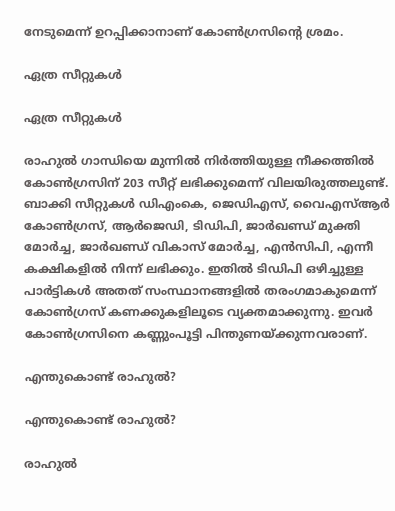നേടുമെന്ന് ഉറപ്പിക്കാനാണ് കോണ്‍ഗ്രസിന്റെ ശ്രമം.

ഏത്ര സീറ്റുകള്‍

ഏത്ര സീറ്റുകള്‍

രാഹുല്‍ ഗാന്ധിയെ മുന്നില്‍ നിര്‍ത്തിയുള്ള നീക്കത്തില്‍ കോണ്‍ഗ്രസിന് 203 സീറ്റ് ലഭിക്കുമെന്ന് വിലയിരുത്തലുണ്ട്. ബാക്കി സീറ്റുകള്‍ ഡിഎംകെ, ജെഡിഎസ്, വൈഎസ്ആര്‍ കോണ്‍ഗ്രസ്, ആര്‍ജെഡി, ടിഡിപി, ജാര്‍ഖണ്ഡ് മുക്തി മോര്‍ച്ച, ജാര്‍ഖണ്ഡ് വികാസ് മോര്‍ച്ച, എന്‍സിപി, എന്നീ കക്ഷികളില്‍ നിന്ന് ലഭിക്കും. ഇതില്‍ ടിഡിപി ഒഴിച്ചുള്ള പാര്‍ട്ടികള്‍ അതത് സംസ്ഥാനങ്ങളില്‍ തരംഗമാകുമെന്ന് കോണ്‍ഗ്രസ് കണക്കുകളിലൂടെ വ്യക്തമാക്കുന്നു. ഇവര്‍ കോണ്‍ഗ്രസിനെ കണ്ണുംപൂട്ടി പിന്തുണയ്ക്കുന്നവരാണ്.

എന്തുകൊണ്ട് രാഹുല്‍?

എന്തുകൊണ്ട് രാഹുല്‍?

രാഹുല്‍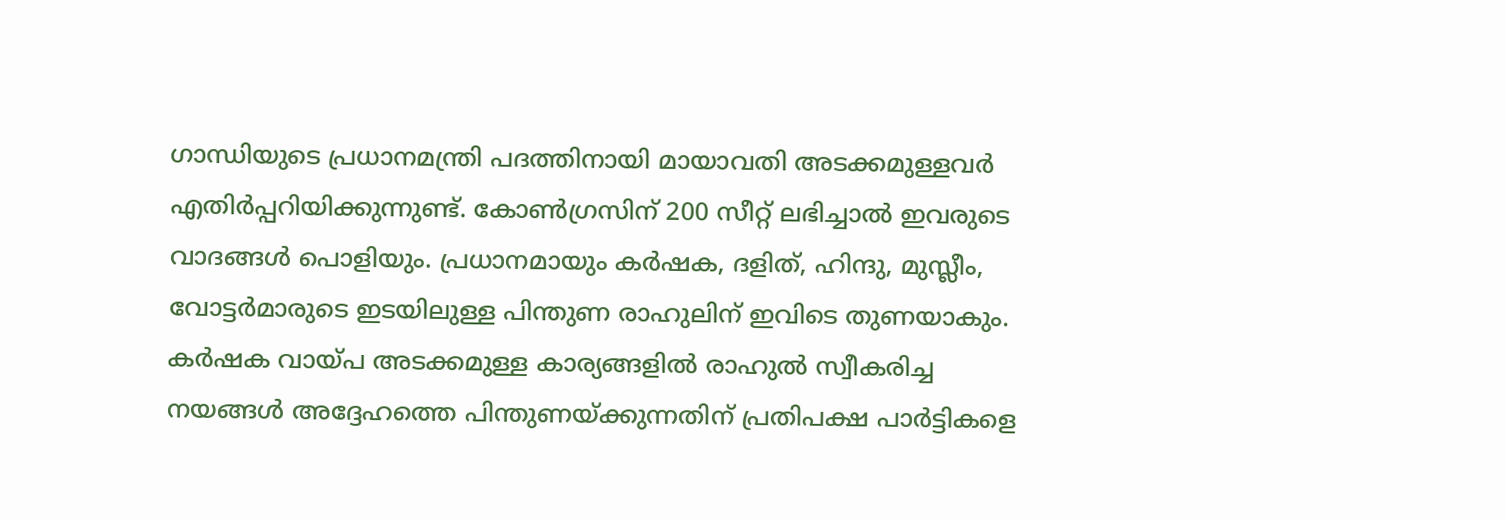ഗാന്ധിയുടെ പ്രധാനമന്ത്രി പദത്തിനായി മായാവതി അടക്കമുള്ളവര്‍ എതിര്‍പ്പറിയിക്കുന്നുണ്ട്. കോണ്‍ഗ്രസിന് 200 സീറ്റ് ലഭിച്ചാല്‍ ഇവരുടെ വാദങ്ങള്‍ പൊളിയും. പ്രധാനമായും കര്‍ഷക, ദളിത്, ഹിന്ദു, മുസ്ലീം, വോട്ടര്‍മാരുടെ ഇടയിലുള്ള പിന്തുണ രാഹുലിന് ഇവിടെ തുണയാകും. കര്‍ഷക വായ്പ അടക്കമുള്ള കാര്യങ്ങളില്‍ രാഹുല്‍ സ്വീകരിച്ച നയങ്ങള്‍ അദ്ദേഹത്തെ പിന്തുണയ്ക്കുന്നതിന് പ്രതിപക്ഷ പാര്‍ട്ടികളെ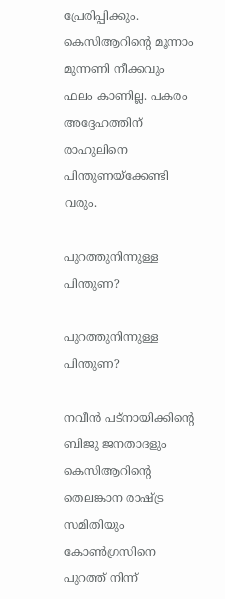പ്രേരിപ്പിക്കും. കെസിആറിന്റെ മൂന്നാം മുന്നണി നീക്കവും ഫലം കാണില്ല. പകരം അദ്ദേഹത്തിന് രാഹുലിനെ പിന്തുണയ്‌ക്കേണ്ടി വരും.

പുറത്തുനിന്നുള്ള പിന്തുണ?

പുറത്തുനിന്നുള്ള പിന്തുണ?

നവീന്‍ പട്‌നായിക്കിന്റെ ബിജു ജനതാദളും കെസിആറിന്റെ തെലങ്കാന രാഷ്ട്ര സമിതിയും കോണ്‍ഗ്രസിനെ പുറത്ത് നിന്ന്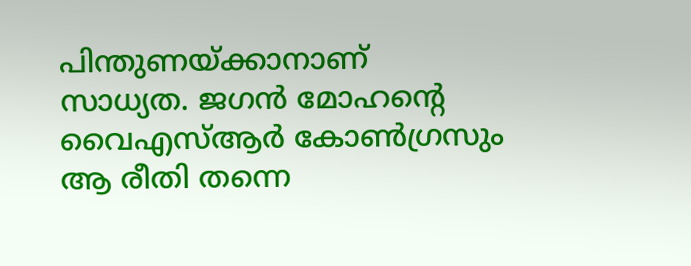പിന്തുണയ്ക്കാനാണ് സാധ്യത. ജഗന്‍ മോഹന്റെ വൈഎസ്ആര്‍ കോണ്‍ഗ്രസും ആ രീതി തന്നെ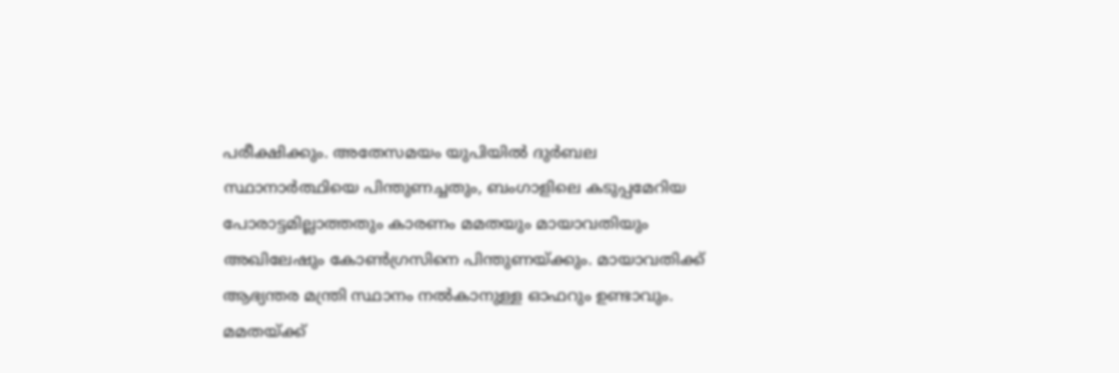പരീക്ഷിക്കും. അതേസമയം യുപിയില്‍ ദുര്‍ബല സ്ഥാനാര്‍ത്ഥിയെ പിന്തുണച്ചതും, ബംഗാളിലെ കടുപ്പമേറിയ പോരാട്ടമില്ലാത്തതും കാരണം മമതയും മായാവതിയും അഖിലേഷും കോണ്‍ഗ്രസിനെ പിന്തുണയ്ക്കും. മായാവതിക്ക് ആഭ്യന്തര മന്ത്രി സ്ഥാനം നല്‍കാനുള്ള ഓഫറും ഉണ്ടാവും. മമതയ്ക്ക്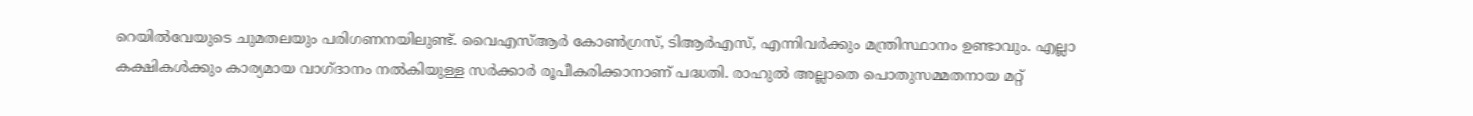റെയില്‍വേയുടെ ചുമതലയും പരിഗണനയിലുണ്ട്. വൈഎസ്ആര്‍ കോണ്‍ഗ്രസ്, ടിആര്‍എസ്, എന്നിവര്‍ക്കും മന്ത്രിസ്ഥാനം ഉണ്ടാവും. എല്ലാ കക്ഷികള്‍ക്കും കാര്യമായ വാഗ്ദാനം നല്‍കിയുള്ള സര്‍ക്കാര്‍ രൂപീകരിക്കാനാണ് പദ്ധതി. രാഹുല്‍ അല്ലാതെ പൊതുസമ്മതനായ മറ്റ്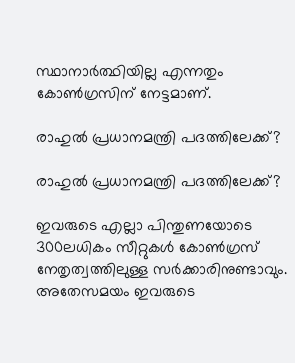സ്ഥാനാര്‍ത്ഥിയില്ല എന്നതും കോണ്‍ഗ്രസിന് നേട്ടമാണ്.

രാഹുല്‍ പ്രധാനമന്ത്രി പദത്തിലേക്ക്?

രാഹുല്‍ പ്രധാനമന്ത്രി പദത്തിലേക്ക്?

ഇവരുടെ എല്ലാ പിന്തുണയോടെ 300ലധികം സീറ്റുകള്‍ കോണ്‍ഗ്രസ് നേതൃത്വത്തിലുള്ള സര്‍ക്കാരിനുണ്ടാവും. അതേസമയം ഇവരുടെ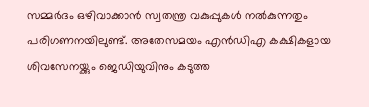സമ്മര്‍ദം ഒഴിവാക്കാന്‍ സ്വതന്ത്ര വകുപ്പുകള്‍ നല്‍കുന്നതും പരിഗണനയിലുണ്ട്. അതേസമയം എന്‍ഡിഎ കക്ഷികളായ ശിവസേനയ്ക്കും ജെഡിയുവിനും കടുത്ത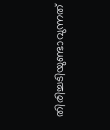തിരിച്ചടിയുണ്ടാവുന്നത്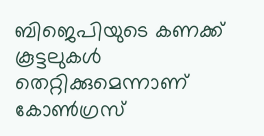ബിജെപിയുടെ കണക്ക് കൂട്ടലുകള്‍ തെറ്റിക്കുമെന്നാണ് കോണ്‍ഗ്രസ്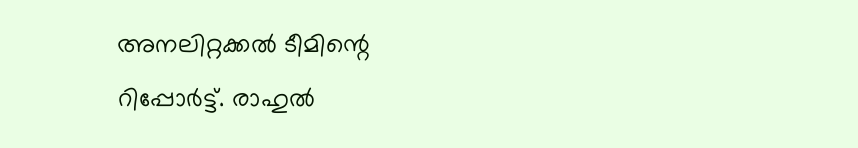അനലിറ്റക്കല്‍ ടീമിന്റെ റിപ്പോര്‍ട്ട്. രാഹുല്‍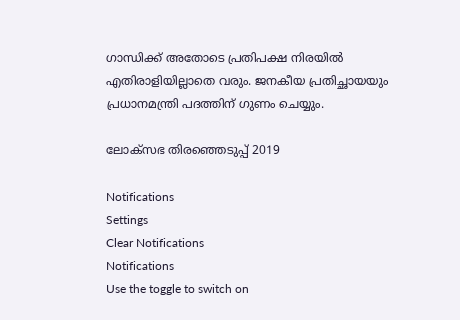ഗാന്ധിക്ക് അതോടെ പ്രതിപക്ഷ നിരയില്‍ എതിരാളിയില്ലാതെ വരും. ജനകീയ പ്രതിച്ഛായയും പ്രധാനമന്ത്രി പദത്തിന് ഗുണം ചെയ്യും.

ലോക്സഭ തിരഞ്ഞെടുപ്പ് 2019

Notifications
Settings
Clear Notifications
Notifications
Use the toggle to switch on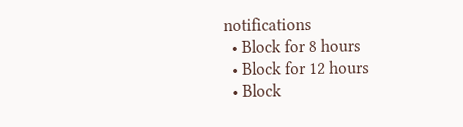notifications
  • Block for 8 hours
  • Block for 12 hours
  • Block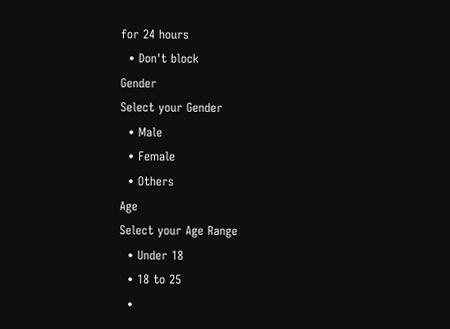for 24 hours
  • Don't block
Gender
Select your Gender
  • Male
  • Female
  • Others
Age
Select your Age Range
  • Under 18
  • 18 to 25
  •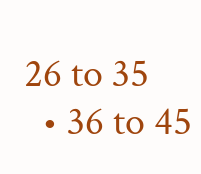26 to 35
  • 36 to 45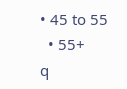• 45 to 55
  • 55+
q